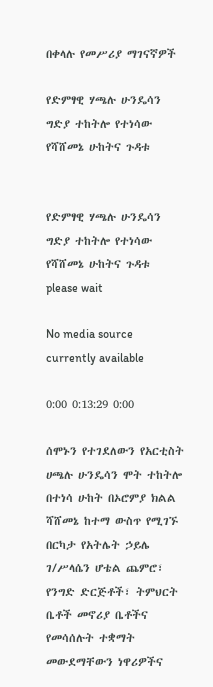በቀላሉ የመሥሪያ ማገናኛዎች

የድምፃዊ ሃጫሉ ሁንዴሳን ግድያ ተከትሎ የተነሳው የሻሸመኔ ሁከትና ጉዳቱ


የድምፃዊ ሃጫሉ ሁንዴሳን ግድያ ተከትሎ የተነሳው የሻሸመኔ ሁከትና ጉዳቱ
please wait

No media source currently available

0:00 0:13:29 0:00

ሰሞኑን የተገደለውን የአርቲስት ሀጫሉ ሁንዴሳን ሞት ተከትሎ በተነሳ ሁከት በኦሮምያ ክልል ሻሸመኔ ከተማ ውስጥ የሚገኙ በርካታ የአትሌት ኃይሌ ገ/ሥላሴን ሆቴል ጨምሮ፣ የንግድ ድርጅቶች፣ ትምህርት ቤቶች መኖሪያ ቤቶችና የመሳሰሉት ተቋማት መውደማቸውን ነዋሪዎችና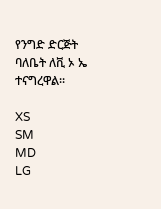የንግድ ድርጅት ባለቤት ለቪ ኦ ኤ ተናግረዋል፡፡

XS
SM
MD
LG